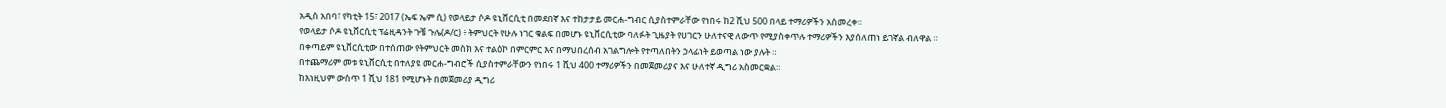አዲስ አበባ፣ የካቲት 15፣ 2017 (ኤፍ ኤም ሲ) የወላይታ ሶዶ ዩኒቨርሲቲ በመደበኛ እና ተከታታይ መርሐ-ግብር ሲያስተምራቸው የነበሩ ከ2 ሺህ 500 በላይ ተማሪዎችን አስመረቀ።
የወላይታ ሶዶ ዩኒቨርሲቲ ፕሬዚዳንት ጉቼ ጉሌ(ዶ/ር) ፥ ትምህርት የሁሉ ነገር ቁልፍ በመሆኑ ዩኒቨርሲቲው ባለፉት ጊዜያት የሀገርን ሁለተናዊ ለውጥ የሚያስቀጥሉ ተማሪዎችን እያሰለጠነ ይገኛል ብለዋል ።
በቀጣይም ዩኒቨርሲቲው በተሰጠው የትምህርት መስክ እና ተልዕኮ በምርምር እና በማህበረሰብ አገልግሎት የተጣለበትን ኃላፊነት ይወጣል ነው ያሉት ።
በተጨማሪም መቱ ዩኒቨርሲቲ በተለያዩ መርሐ-ግብሮች ሲያስተምራቸውን የነበሩ 1 ሺህ 400 ተማሪዎችን በመጀመሪያና እና ሁለተኛ ዲግሪ አስመርቋል።
ከእነዚህም ውስጥ 1 ሺህ 181 የሚሆኑት በመጀመሪያ ዲግሪ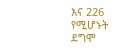እና 226 የሚሆኑት ደግሞ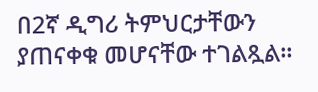በ2ኛ ዲግሪ ትምህርታቸውን ያጠናቀቁ መሆናቸው ተገልጿል።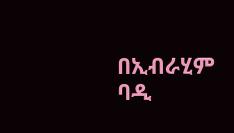በኢብራሂም ባዲ